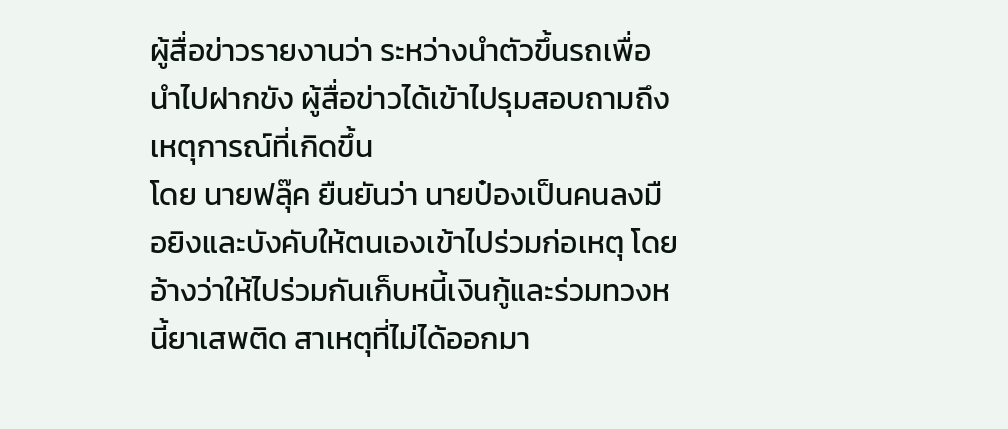ผู้สื่อข่าวรายงานว่า ระหว่างนำตัวขึ้นรถเพื่อนำไปฝากขัง ผู้สื่อข่าวได้เข้าไปรุมสอบถามถึงเหตุการณ์ที่เกิดขึ้น
โดย นายฟลุ๊ค ยืนยันว่า นายป๋องเป็นคนลงมือยิงและบังคับให้ตนเองเข้าไปร่วมก่อเหตุ โดยอ้างว่าให้ไปร่วมกันเก็บหนี้เงินกู้และร่วมทวงหนี้ยาเสพติด สาเหตุที่ไม่ได้ออกมา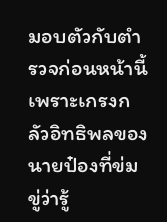มอบตัวกับตำรวจก่อนหน้านี้ เพราะเกรงกลัวอิทธิพลของนายป๋องที่ข่มขู่ว่ารู้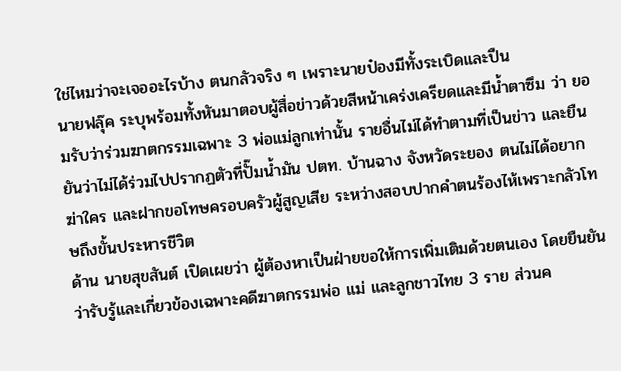ใช่ไหมว่าจะเจออะไรบ้าง ตนกลัวจริง ๆ เพราะนายป๋องมีทั้งระเบิดและปืน
นายฟลุ๊ค ระบุพร้อมทั้งหันมาตอบผู้สื่อข่าวด้วยสีหน้าเคร่งเครียดและมีน้ำตาซึม ว่า ยอมรับว่าร่วมฆาตกรรมเฉพาะ 3 พ่อแม่ลูกเท่านั้น รายอื่นไม่ได้ทำตามที่เป็นข่าว และยืนยันว่าไม่ได้ร่วมไปปรากฏตัวที่ปั๊มน้ำมัน ปตท. บ้านฉาง จังหวัดระยอง ตนไม่ได้อยากฆ่าใคร และฝากขอโทษครอบครัวผู้สูญเสีย ระหว่างสอบปากคำตนร้องไห้เพราะกลัวโทษถึงขั้นประหารชีวิต
ด้าน นายสุขสันต์ เปิดเผยว่า ผู้ต้องหาเป็นฝ่ายขอให้การเพิ่มเติมด้วยตนเอง โดยยืนยันว่ารับรู้และเกี่ยวข้องเฉพาะคดีฆาตกรรมพ่อ แม่ และลูกชาวไทย 3 ราย ส่วนค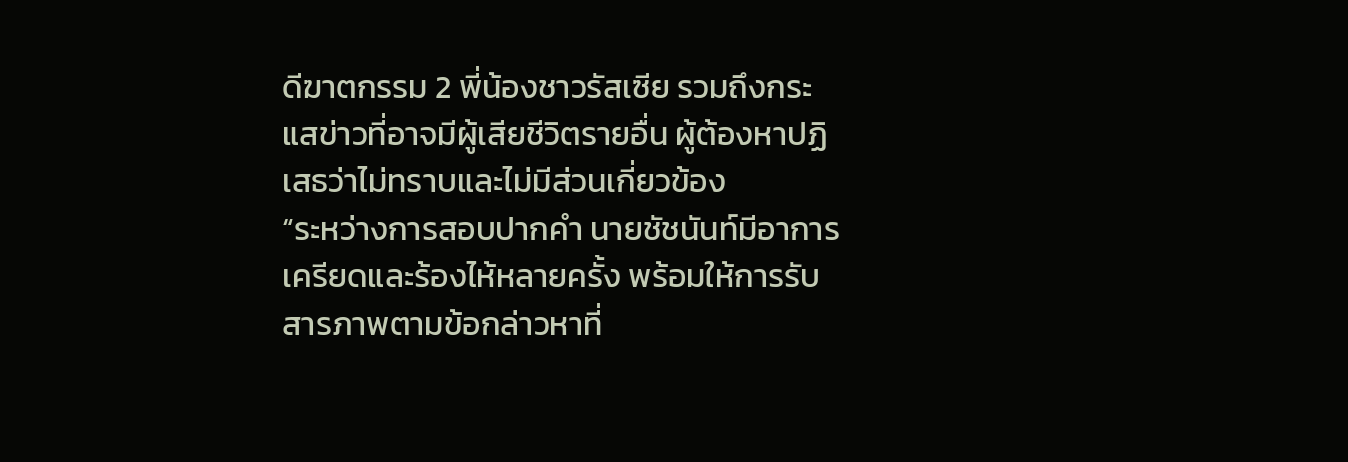ดีฆาตกรรม 2 พี่น้องชาวรัสเซีย รวมถึงกระแสข่าวที่อาจมีผู้เสียชีวิตรายอื่น ผู้ต้องหาปฏิเสธว่าไม่ทราบและไม่มีส่วนเกี่ยวข้อง
“ระหว่างการสอบปากคำ นายชัชนันท์มีอาการเครียดและร้องไห้หลายครั้ง พร้อมให้การรับสารภาพตามข้อกล่าวหาที่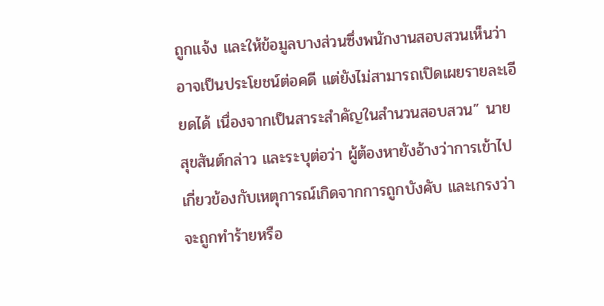ถูกแจ้ง และให้ข้อมูลบางส่วนซึ่งพนักงานสอบสวนเห็นว่าอาจเป็นประโยชน์ต่อคดี แต่ยังไม่สามารถเปิดเผยรายละเอียดได้ เนื่องจากเป็นสาระสำคัญในสำนวนสอบสวน” นายสุขสันต์กล่าว และระบุต่อว่า ผู้ต้องหายังอ้างว่าการเข้าไปเกี่ยวข้องกับเหตุการณ์เกิดจากการถูกบังคับ และเกรงว่าจะถูกทำร้ายหรือ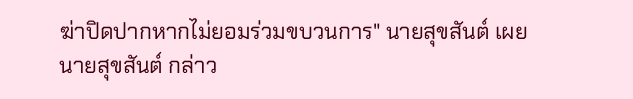ฆ่าปิดปากหากไม่ยอมร่วมขบวนการ" นายสุขสันต์ เผย
นายสุขสันต์ กล่าว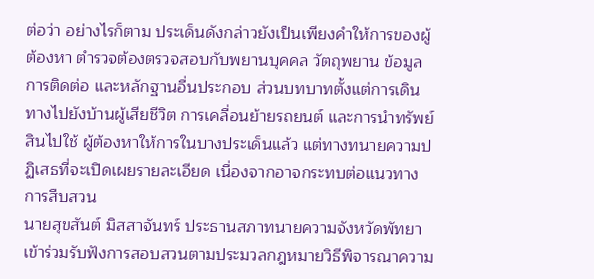ต่อว่า อย่างไรก็ตาม ประเด็นดังกล่าวยังเป็นเพียงคำให้การของผู้ต้องหา ตำรวจต้องตรวจสอบกับพยานบุคคล วัตถุพยาน ข้อมูลการติดต่อ และหลักฐานอื่นประกอบ ส่วนบทบาทตั้งแต่การเดินทางไปยังบ้านผู้เสียชีวิต การเคลื่อนย้ายรถยนต์ และการนำทรัพย์สินไปใช้ ผู้ต้องหาให้การในบางประเด็นแล้ว แต่ทางทนายความปฏิเสธที่จะเปิดเผยรายละเอียด เนื่องจากอาจกระทบต่อแนวทางการสืบสวน
นายสุขสันต์ มิสสาจันทร์ ประธานสภาทนายความจังหวัดพัทยา เข้าร่วมรับฟังการสอบสวนตามประมวลกฎหมายวิธีพิจารณาความ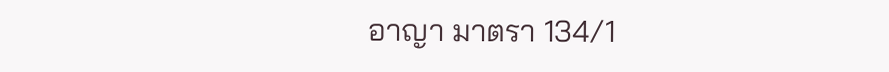อาญา มาตรา 134/1